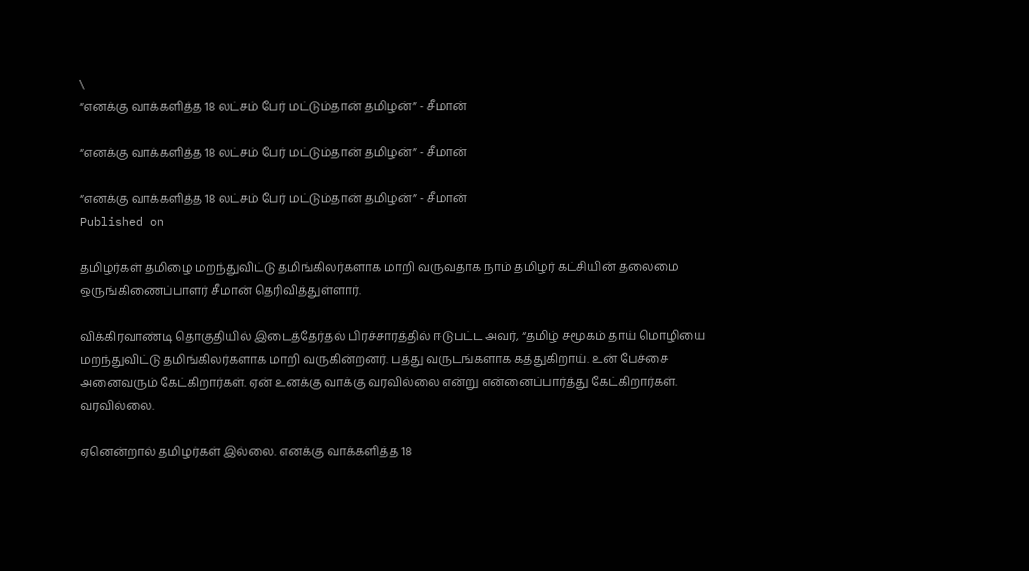\
“எனக்கு வாக்களித்த 18 லட்சம் பேர் மட்டும்தான் தமிழன்” - சீமான்

“எனக்கு வாக்களித்த 18 லட்சம் பேர் மட்டும்தான் தமிழன்” - சீமான்

“எனக்கு வாக்களித்த 18 லட்சம் பேர் மட்டும்தான் தமிழன்” - சீமான்
Published on

தமிழர்கள் தமிழை மறந்துவிட்டு தமிங்கிலர்களாக மாறி வருவதாக நாம் தமிழர் கட்சியின் தலைமை ஒருங்கிணைப்பாளர் சீமான் தெரிவித்துள்ளார்.

விக்கிரவாண்டி தொகுதியில் இடைத்தேர்தல் பிரச்சாரத்தில் ஈடுபட்ட அவர், “தமிழ் சமூகம் தாய் மொழியை மறந்துவிட்டு தமிங்கிலர்களாக மாறி வருகின்றனர். பத்து வருடங்களாக கத்துகிறாய். உன் பேச்சை அனைவரும் கேட்கிறார்கள். ஏன் உனக்கு வாக்கு வரவில்லை என்று என்னைப்பார்த்து கேட்கிறார்கள். வரவில்லை.

ஏனென்றால் தமிழர்கள் இல்லை. எனக்கு வாக்களித்த 18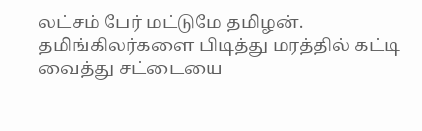லட்சம் பேர் மட்டுமே தமிழன். தமிங்கிலர்களை பிடித்து மரத்தில் கட்டி வைத்து சட்டையை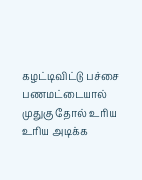கழட்டிவிட்டு பச்சை பணமட்டையால் முதுகு தோல் உரிய உரிய அடிக்க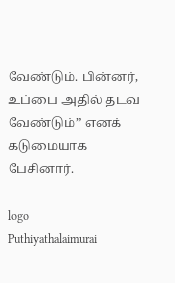வேண்டும். பின்னர், உப்பை அதில் தடவ வேண்டும்” எனக் கடுமையாக பேசினார்.

logo
Puthiyathalaimurai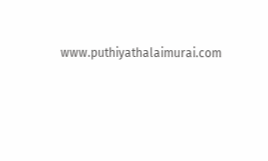www.puthiyathalaimurai.com